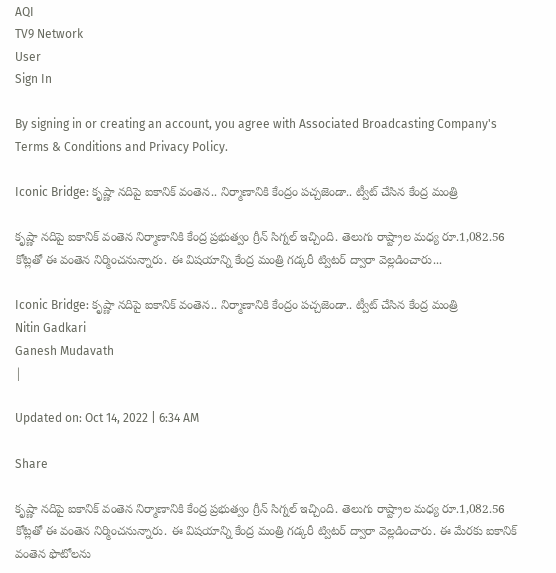AQI
TV9 Network
User
Sign In

By signing in or creating an account, you agree with Associated Broadcasting Company's Terms & Conditions and Privacy Policy.

Iconic Bridge: కృష్ణా నదిపై ఐకానిక్‌ వంతెన.. నిర్మాణానికి కేంద్రం పచ్చజెండా.. ట్వీట్ చేసిన కేంద్ర మంత్రి

కృష్ణా నదిపై ఐకానిక్‌ వంతెన నిర్మాణానికి కేంద్ర ప్రభుత్వం గ్రీన్ సిగ్నల్ ఇచ్చింది. తెలుగు రాష్ట్రాల మధ్య రూ.1,082.56 కోట్లతో ఈ వంతెన నిర్మించనున్నారు. ఈ విషయాన్ని కేంద్ర మంత్రి గడ్కరీ ట్విటర్‌ ద్వారా వెల్లడించారు...

Iconic Bridge: కృష్ణా నదిపై ఐకానిక్‌ వంతెన.. నిర్మాణానికి కేంద్రం పచ్చజెండా.. ట్వీట్ చేసిన కేంద్ర మంత్రి
Nitin Gadkari
Ganesh Mudavath
|

Updated on: Oct 14, 2022 | 6:34 AM

Share

కృష్ణా నదిపై ఐకానిక్‌ వంతెన నిర్మాణానికి కేంద్ర ప్రభుత్వం గ్రీన్ సిగ్నల్ ఇచ్చింది. తెలుగు రాష్ట్రాల మధ్య రూ.1,082.56 కోట్లతో ఈ వంతెన నిర్మించనున్నారు. ఈ విషయాన్ని కేంద్ర మంత్రి గడ్కరీ ట్విటర్‌ ద్వారా వెల్లడించారు. ఈ మేరకు ఐకానిక్ వంతెన ఫొటోలను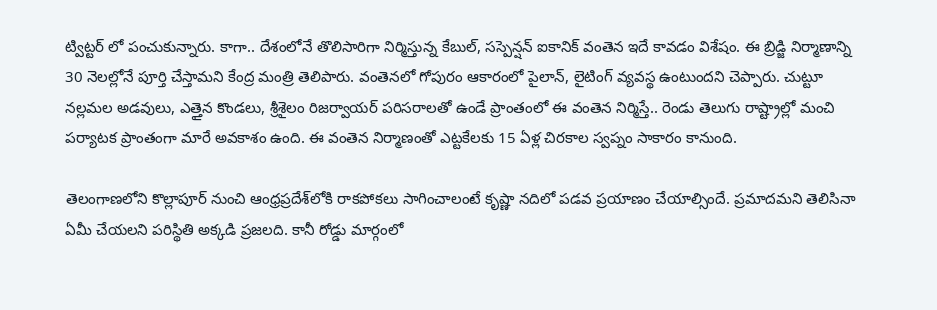ట్విట్టర్ లో పంచుకున్నారు. కాగా.. దేశంలోనే తొలిసారిగా నిర్మిస్తున్న కేబుల్‌, సస్పెన్షన్‌ ఐకానిక్‌ వంతెన ఇదే కావడం విశేషం. ఈ బ్రిడ్జి నిర్మాణాన్ని 30 నెలల్లోనే పూర్తి చేస్తామని కేంద్ర మంత్రి తెలిపారు. వంతెనలో గోపురం ఆకారంలో పైలాన్‌, లైటింగ్ వ్యవస్థ ఉంటుందని చెప్పారు. చుట్టూ నల్లమల అడవులు, ఎత్తైన కొండలు, శ్రీశైలం రిజర్వాయర్‌ పరిసరాలతో ఉండే ప్రాంతంలో ఈ వంతెన నిర్మిస్తే.. రెండు తెలుగు రాష్ట్రాల్లో మంచి పర్యాటక ప్రాంతంగా మారే అవకాశం ఉంది. ఈ వంతెన నిర్మాణంతో ఎట్టకేలకు 15 ఏళ్ల చిరకాల స్వప్నం సాకారం కానుంది.

తెలంగాణలోని కొల్లాపూర్‌ నుంచి ఆంధ్రప్రదేశ్‌లోకి రాకపోకలు సాగించాలంటే కృష్ణా నదిలో పడవ ప్రయాణం చేయాల్సిందే. ప్రమాదమని తెలిసినా ఏమీ చేయలని పరిస్థితి అక్కడి ప్రజలది. కానీ రోడ్డు మార్గంలో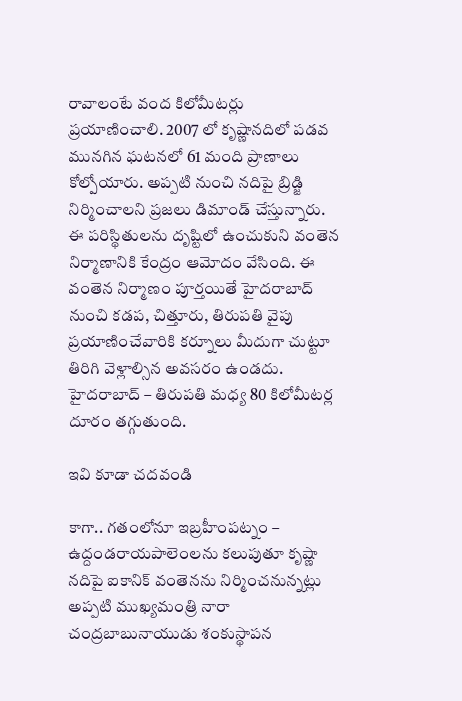రావాలంటే వంద కిలోమీటర్లు ప్రయాణించాలి. 2007 లో కృష్ణానదిలో పడవ మునగిన ఘటనలో 61 మంది ప్రాణాలు కోల్పోయారు. అప్పటి నుంచి నదిపై బ్రిడ్జి నిర్మించాలని ప్రజలు డిమాండ్ చేస్తున్నారు. ఈ పరిస్థితులను దృష్టిలో ఉంచుకుని వంతెన నిర్మాణానికి కేంద్రం ఆమోదం వేసింది. ఈ వంతెన నిర్మాణం పూర్తయితే హైదరాబాద్‌ నుంచి కడప, చిత్తూరు, తిరుపతి వైపు ప్రయాణించేవారికి కర్నూలు మీదుగా చుట్టూ తిరిగి వెళ్లాల్సిన అవసరం ఉండదు. హైదరాబాద్‌ – తిరుపతి మధ్య 80 కిలోమీటర్ల దూరం తగ్గుతుంది.

ఇవి కూడా చదవండి

కాగా.. గతంలోనూ ఇబ్రహీంపట్నం – ఉద్దండరాయపాలెంలను కలుపుతూ కృష్ణా నదిపై ఐకానిక్ వంతెనను నిర్మించనున్నట్లు అప్పటి ముఖ్యమంత్రి నారా చంద్రబాబునాయుడు శంకుస్థాపన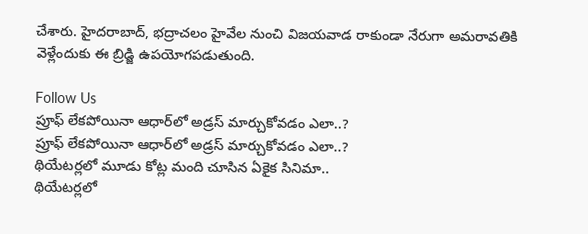చేశారు. హైదరాబాద్, భద్రాచలం హైవేల నుంచి విజయవాడ రాకుండా నేరుగా అమరావతికి వెళ్లేందుకు ఈ బ్రిడ్జి ఉపయోగపడుతుంది.

Follow Us
ప్రూఫ్ లేకపోయినా ఆధార్‌లో అడ్రస్ మార్చుకోవడం ఎలా..?
ప్రూఫ్ లేకపోయినా ఆధార్‌లో అడ్రస్ మార్చుకోవడం ఎలా..?
థియేటర్లలో మూడు కోట్ల మంది చూసిన ఏకైక సినిమా..
థియేటర్లలో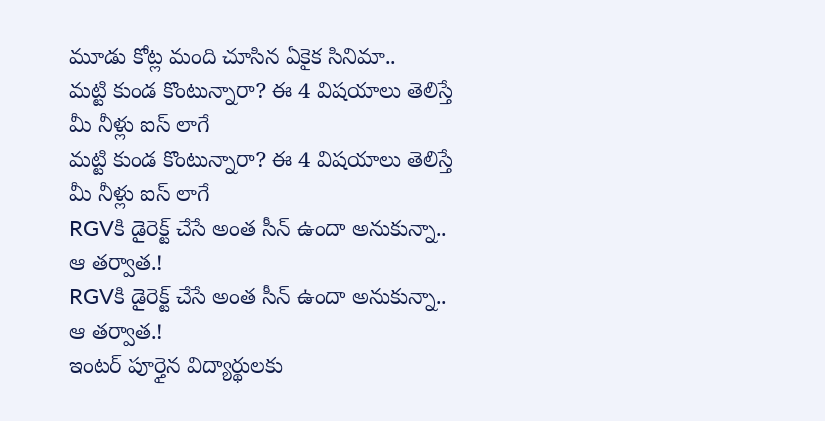మూడు కోట్ల మంది చూసిన ఏకైక సినిమా..
మట్టి కుండ కొంటున్నారా? ఈ 4 విషయాలు తెలిస్తే మీ నీళ్లు ఐస్ లాగే
మట్టి కుండ కొంటున్నారా? ఈ 4 విషయాలు తెలిస్తే మీ నీళ్లు ఐస్ లాగే
RGVకి డైరెక్ట్ చేసే అంత సీన్ ఉందా అనుకున్నా.. ఆ తర్వాత.!
RGVకి డైరెక్ట్ చేసే అంత సీన్ ఉందా అనుకున్నా.. ఆ తర్వాత.!
ఇంటర్ పూర్తైన విద్యార్థులకు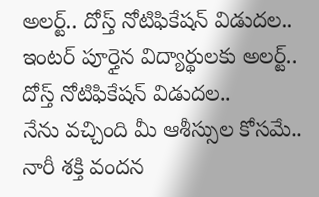అలర్ట్.. దోస్త్ నోటిఫికేషన్ విడుదల..
ఇంటర్ పూర్తైన విద్యార్థులకు అలర్ట్.. దోస్త్ నోటిఫికేషన్ విడుదల..
నేను వచ్చింది మీ ఆశీస్సుల కోసమే.. నారీ శక్తి వందన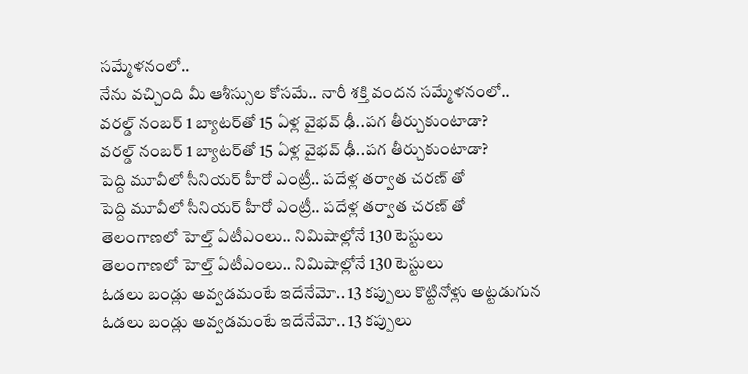సమ్మేళనంలో..
నేను వచ్చింది మీ ఆశీస్సుల కోసమే.. నారీ శక్తి వందన సమ్మేళనంలో..
వరల్డ్ నంబర్ 1 బ్యాటర్‌తో 15 ఏళ్ల వైభవ్ ఢీ..పగ తీర్చుకుంటాడా?
వరల్డ్ నంబర్ 1 బ్యాటర్‌తో 15 ఏళ్ల వైభవ్ ఢీ..పగ తీర్చుకుంటాడా?
పెద్ది మూవీలో సీనియర్ హీరో ఎంట్రీ.. పదేళ్ల తర్వాత చరణ్ తో
పెద్ది మూవీలో సీనియర్ హీరో ఎంట్రీ.. పదేళ్ల తర్వాత చరణ్ తో
తెలంగాణలో హెల్త్ ఏటీఎంలు.. నిమిషాల్లోనే 130 టెస్టులు
తెలంగాణలో హెల్త్ ఏటీఎంలు.. నిమిషాల్లోనే 130 టెస్టులు
ఓడలు బండ్లు అవ్వడమంటే ఇదేనేమో.. 13 కప్పులు కొట్టినోళ్లు అట్టడుగున
ఓడలు బండ్లు అవ్వడమంటే ఇదేనేమో.. 13 కప్పులు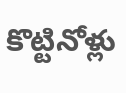కొట్టినోళ్లు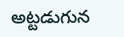అట్టడుగున